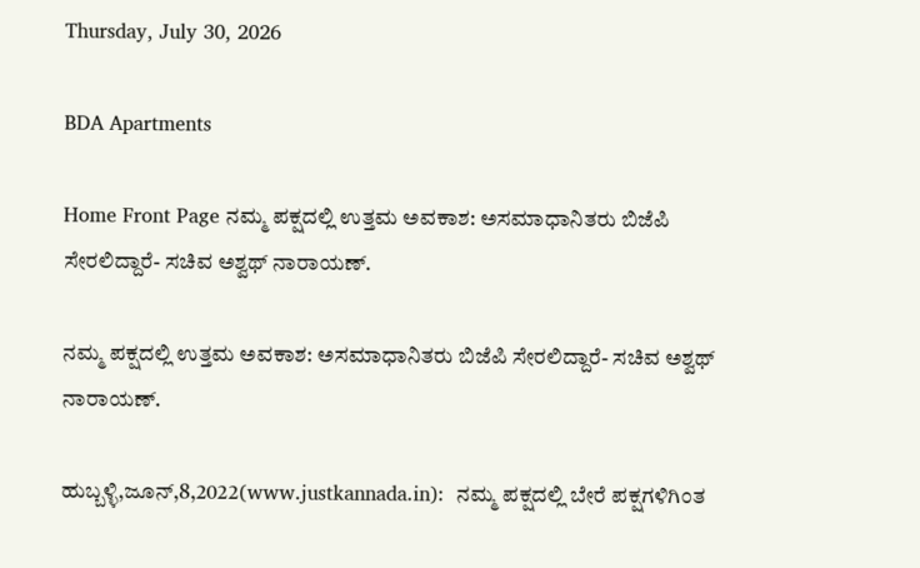Thursday, July 30, 2026

BDA Apartments

Home Front Page ನಮ್ಮ ಪಕ್ಷದಲ್ಲಿ ಉತ್ತಮ ಅವಕಾಶ: ಅಸಮಾಧಾನಿತರು ಬಿಜೆಪಿ ಸೇರಲಿದ್ದಾರೆ- ಸಚಿವ ಅಶ್ವಥ್ ನಾರಾಯಣ್.

ನಮ್ಮ ಪಕ್ಷದಲ್ಲಿ ಉತ್ತಮ ಅವಕಾಶ: ಅಸಮಾಧಾನಿತರು ಬಿಜೆಪಿ ಸೇರಲಿದ್ದಾರೆ- ಸಚಿವ ಅಶ್ವಥ್ ನಾರಾಯಣ್.

ಹುಬ್ಬಳ್ಳಿ,ಜೂನ್,8,2022(www.justkannada.in):  ನಮ್ಮ ಪಕ್ಷದಲ್ಲಿ ಬೇರೆ ಪಕ್ಷಗಳಿಗಿಂತ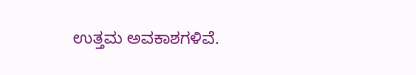ಉತ್ತಮ ಅವಕಾಶಗಳಿವೆ.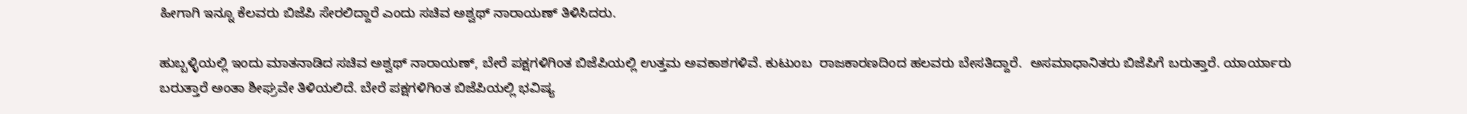ಹೀಗಾಗಿ ಇನ್ನೂ ಕೆಲವರು ಬಿಜೆಪಿ ಸೇರಲಿದ್ದಾರೆ ಎಂದು ಸಚಿವ ಅಶ್ವಥ್ ನಾರಾಯಣ್ ತಿಳಿಸಿದರು.

ಹುಬ್ಬಳ್ಳಿಯಲ್ಲಿ ಇಂದು ಮಾತನಾಡಿದ ಸಚಿವ ಅಶ್ವಥ್ ನಾರಾಯಣ್, ಬೇರೆ ಪಕ್ಷಗಳಿಗಿಂತ ಬಿಜೆಪಿಯಲ್ಲಿ ಉತ್ತಮ ಅವಕಾಶಗಳಿವೆ. ಕುಟುಂಬ  ರಾಜಕಾರಣದಿಂದ ಹಲವರು ಬೇಸತಿದ್ದಾರೆ.  ಅಸಮಾಧಾನಿತರು ಬಿಜೆಪಿಗೆ ಬರುತ್ತಾರೆ. ಯಾರ್ಯಾರು ಬರುತ್ತಾರೆ ಅಂತಾ ಶೀಘ್ರವೇ ತಿಳಿಯಲಿದೆ. ಬೇರೆ ಪಕ್ಷಗಳಿಗಿಂತ ಬಿಜೆಪಿಯಲ್ಲಿ ಭವಿಷ್ಯ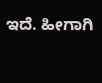ಇದೆ. ಹೀಗಾಗಿ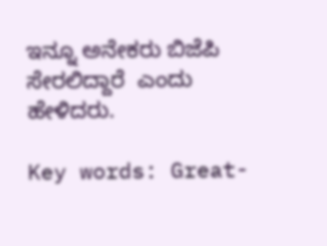ಇನ್ನೂ ಅನೇಕರು ಬಿಜೆಪಿ ಸೇರಲಿದ್ದಾರೆ  ಎಂದು ಹೇಳಿದರು.

Key words: Great-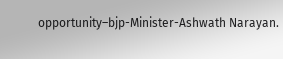opportunity–bjp-Minister-Ashwath Narayan.